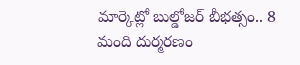మార్కెట్లో బుల్డోజర్ బీభత్సం.. 8 మంది దుర్మరణం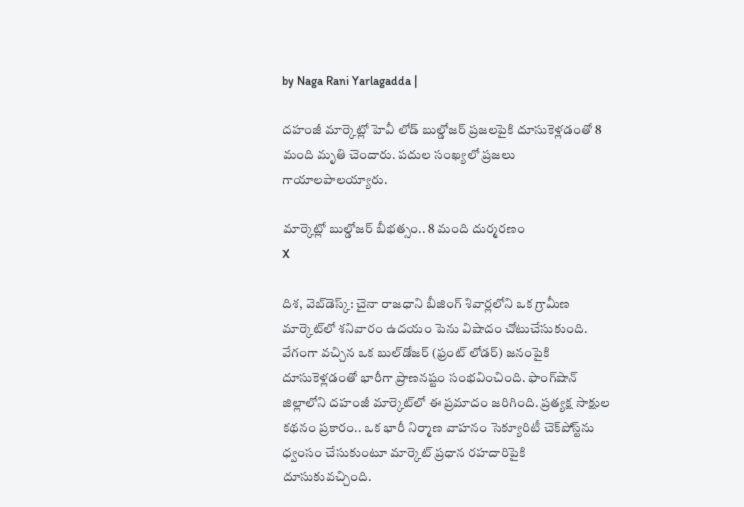by Naga Rani Yarlagadda |

దహంజీ మార్కెట్లో హెవీ లోడ్ బుల్డోజర్ ప్రజలపైకి దూసుకెళ్లడంతో 8 మంది మృతి చెందారు. పదుల సంఖ్యలో ప్రజలు గాయాలపాలయ్యారు.

మార్కెట్లో బుల్డోజర్ బీభత్సం.. 8 మంది దుర్మరణం
X

దిశ, వెబ్‌డెస్క్: చైనా రాజధాని బీజింగ్‌ శివార్లలోని ఒక గ్రామీణ మార్కెట్‌లో శనివారం ఉదయం పెను విషాదం చోటుచేసుకుంది. వేగంగా వచ్చిన ఒక బుల్‌డోజర్ (ఫ్రంట్ లోడర్) జనంపైకి దూసుకెళ్లడంతో భారీగా ప్రాణనష్టం సంభవించింది. ఫాంగ్‌షాన్ జిల్లాలోని దహంజీ మార్కెట్‌లో ఈ ప్రమాదం జరిగింది. ప్రత్యక్ష సాక్షుల కథనం ప్రకారం.. ఒక భారీ నిర్మాణ వాహనం సెక్యూరిటీ చెక్‌పోస్ట్‌ను ధ్వంసం చేసుకుంటూ మార్కెట్ ప్రధాన రహదారిపైకి దూసుకువచ్చింది.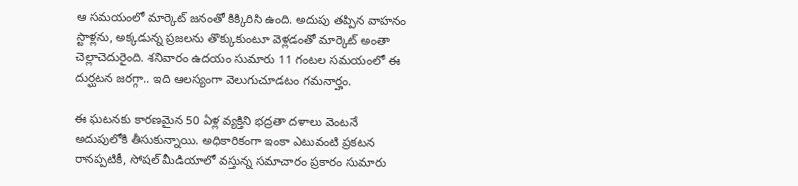ఆ సమయంలో మార్కెట్ జనంతో కిక్కిరిసి ఉంది. అదుపు తప్పిన వాహనం స్టాళ్లను, అక్కడున్న ప్రజలను తొక్కుకుంటూ వెళ్లడంతో మార్కెట్ అంతా చెల్లాచెదురైంది. శనివారం ఉదయం సుమారు 11 గంటల సమయంలో ఈ దుర్ఘటన జరగ్గా.. ఇది ఆలస్యంగా వెలుగుచూడటం గమనార్హం.

ఈ ఘటనకు కారణమైన 50 ఏళ్ల వ్యక్తిని భద్రతా దళాలు వెంటనే అదుపులోకి తీసుకున్నాయి. అధికారికంగా ఇంకా ఎటువంటి ప్రకటన రానప్పటికీ, సోషల్ మీడియాలో వస్తున్న సమాచారం ప్రకారం సుమారు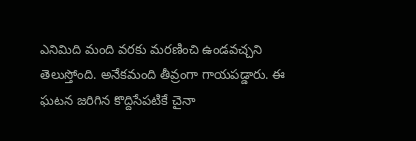ఎనిమిది మంది వరకు మరణించి ఉండవచ్చని తెలుస్తోంది. అనేకమంది తీవ్రంగా గాయపడ్డారు. ఈ ఘటన జరిగిన కొద్దిసేపటికే చైనా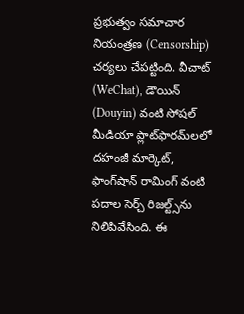ప్రభుత్వం సమాచార నియంత్రణ (Censorship) చర్యలు చేపట్టింది. వీచాట్ (WeChat), డౌయిన్ (Douyin) వంటి సోషల్ మీడియా ప్లాట్‌ఫారమ్‌లలో దహంజీ మార్కెట్, ఫాంగ్‌షాన్ రామింగ్ వంటి పదాల సెర్చ్ రిజల్ట్స్‌ను నిలిపివేసింది. ఈ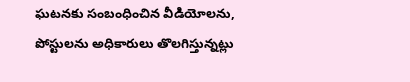ఘటనకు సంబంధించిన వీడియోలను, పోస్టులను అధికారులు తొలగిస్తున్నట్లు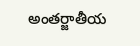అంతర్జాతీయ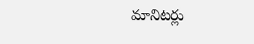మానిటర్లు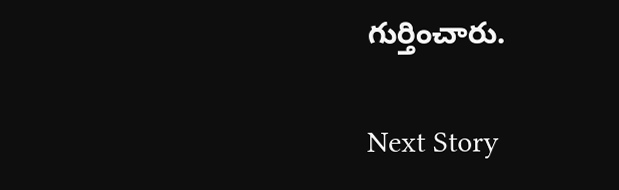గుర్తించారు.

Next Story